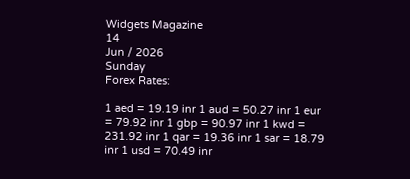Widgets Magazine
14
Jun / 2026
Sunday
Forex Rates:

1 aed = 19.19 inr 1 aud = 50.27 inr 1 eur = 79.92 inr 1 gbp = 90.97 inr 1 kwd = 231.92 inr 1 qar = 19.36 inr 1 sar = 18.79 inr 1 usd = 70.49 inr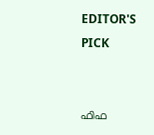EDITOR'S PICK


ഫിഫ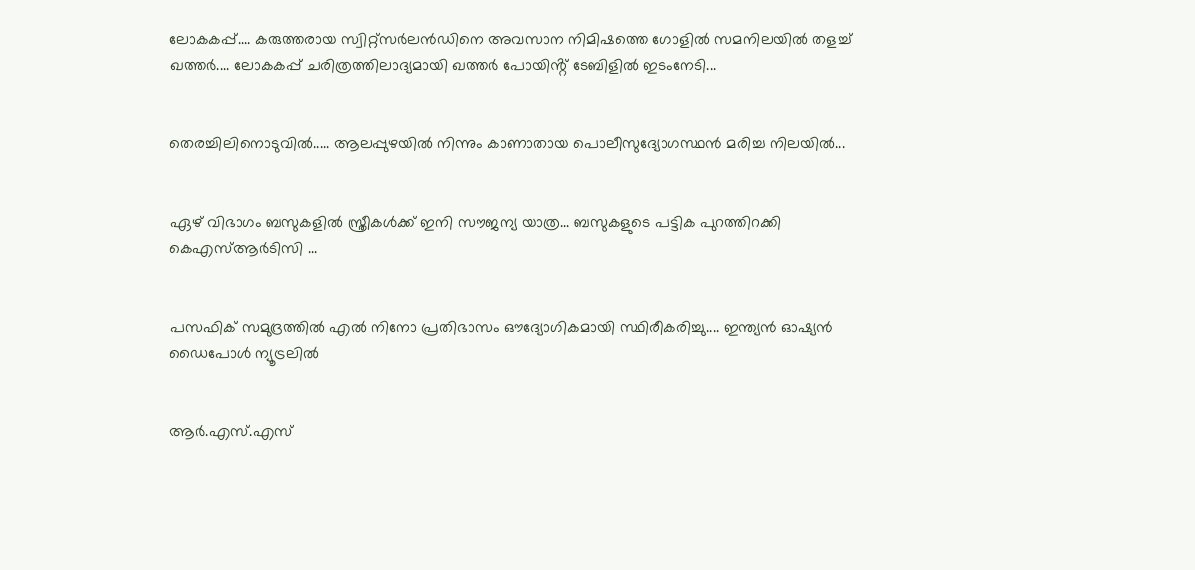ലോകകപ്പ്.... കരുത്തരായ സ്വിറ്റ്‌സർലൻഡിനെ അവസാന നിമിഷത്തെ ഗോളിൽ സമനിലയിൽ തളച്ച് ഖത്തർ.... ലോകകപ്പ് ചരിത്രത്തിലാദ്യമായി ഖത്തർ പോയിൻ്റ് ടേബിളിൽ ഇടംനേടി...


തെരച്ചിലിനൊടുവിൽ..... ആലപ്പുഴയിൽ നിന്നും കാണാതായ പൊലീസുദ്യോഗസ്ഥൻ മരിച്ച നിലയിൽ...


ഏഴ് വിഭാഗം ബസുകളിൽ സ്ത്രീകൾക്ക് ഇനി സൗജന്യ യാത്ര... ബസുകളുടെ പട്ടിക പുറത്തിറക്കി കെഎസ്ആർടിസി ...


പസഫിക് സമുദ്രത്തിൽ എൽ നിനോ പ്രതിഭാസം ഔദ്യോഗികമായി സ്ഥിരീകരിച്ചു.... ഇന്ത്യൻ ഓഷ്യൻ ഡൈപോൾ ന്യൂട്രലിൽ


ആർ.എസ്.എസ്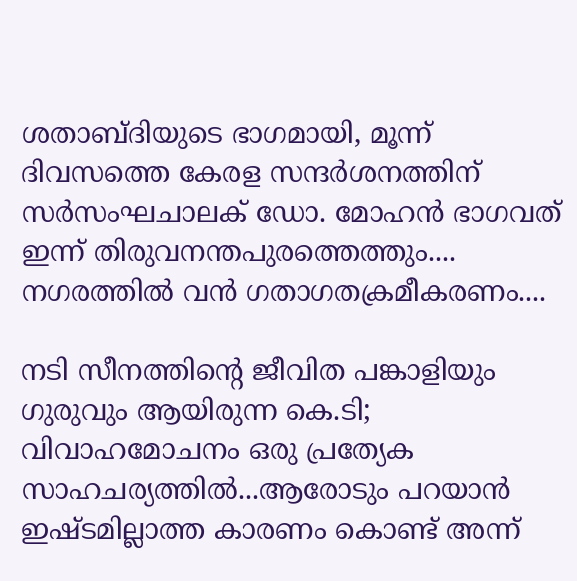ശതാബ്ദിയുടെ ഭാഗമായി, മൂന്ന് ദിവസത്തെ കേരള സന്ദർശനത്തിന് സർസംഘചാലക് ഡോ. മോഹൻ ഭാഗവത് ഇന്ന് തിരുവനന്തപുരത്തെത്തും.... നഗരത്തിൽ വൻ ഗതാഗതക്രമീകരണം....

നടി സീനത്തിന്റെ ജീവിത പങ്കാളിയും ഗുരുവും ആയിരുന്ന കെ.ടി; വിവാഹമോചനം ഒരു പ്രത്യേക സാഹചര്യത്തിൽ...ആരോടും പറയാന്‍ ഇഷ്ടമില്ലാത്ത കാരണം കൊണ്ട് അന്ന്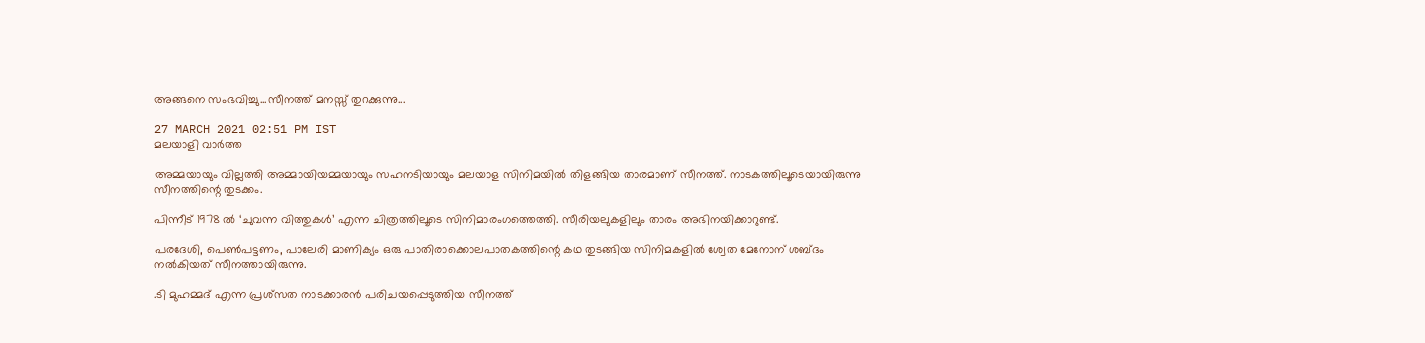അങ്ങനെ സംഭവിച്ചു...സീനത്ത് മനസ്സ് തുറക്കുന്നു...

27 MARCH 2021 02:51 PM IST
മലയാളി വാര്‍ത്ത

അമ്മയായും വില്ലത്തി അമ്മായിയമ്മയായും സഹനടിയായും മലയാള സിനിമയിൽ തിളങ്ങിയ താരമാണ് സീനത്ത്. നാടകത്തിലൂടെയായിരുന്നു സീനത്തിന്റെ തുടക്കം.

പിന്നീട് 1978 ല്‍ ‘ചുവന്ന വിത്തുകള്‍’ എന്ന ചിത്രത്തിലൂടെ സിനിമാരംഗത്തെത്തി. സീരിയലുകളിലും താരം അഭിനയിക്കാറുണ്ട്.

പരദേശി, പെണ്‍പട്ടണം, പാലേരി മാണിക്യം ഒരു പാതിരാക്കൊലപാതകത്തിന്റെ കഥ തുടങ്ങിയ സിനിമകളില്‍ ശ്വേത മേനോന് ശബ്ദം നല്‍കിയത് സീനത്തായിരുന്നു.

.ടി മുഹമ്മദ് എന്ന പ്രശ്‌സത നാടക്കാരന്‍ പരിചയപ്പെടുത്തിയ സീനത്ത്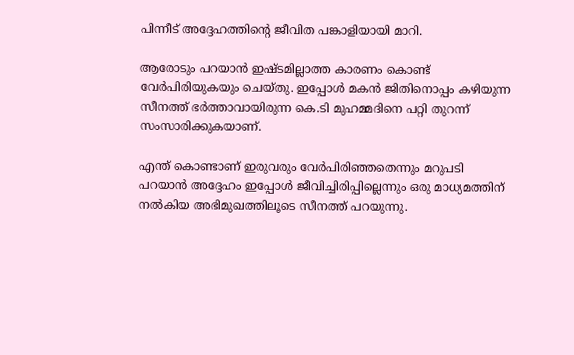പിന്നീട് അദ്ദേഹത്തിന്റെ ജീവിത പങ്കാളിയായി മാറി.

ആരോടും പറയാന്‍ ഇഷ്ടമില്ലാത്ത കാരണം കൊണ്ട് വേര്‍പിരിയുകയും ചെയ്തു. ഇപ്പോള്‍ മകന്‍ ജിതിനൊപ്പം കഴിയുന്ന സീനത്ത് ഭര്‍ത്താവായിരുന്ന കെ.ടി മുഹമ്മദിനെ പറ്റി തുറന്ന് സംസാരിക്കുകയാണ്.

എന്ത് കൊണ്ടാണ് ഇരുവരും വേര്‍പിരിഞ്ഞതെന്നും മറുപടി പറയാന്‍ അദ്ദേഹം ഇപ്പോള്‍ ജീവിച്ചിരിപ്പില്ലെന്നും ഒരു മാധ്യമത്തിന് നല്‍കിയ അഭിമുഖത്തിലൂടെ സീനത്ത് പറയുന്നു.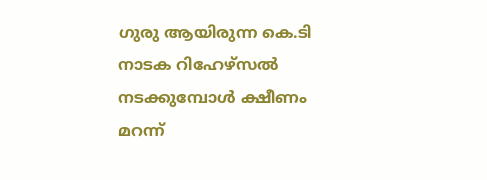ഗുരു ആയിരുന്ന കെ.ടി നാടക റിഹേഴ്‌സല്‍ നടക്കുമ്പോള്‍ ക്ഷീണം മറന്ന്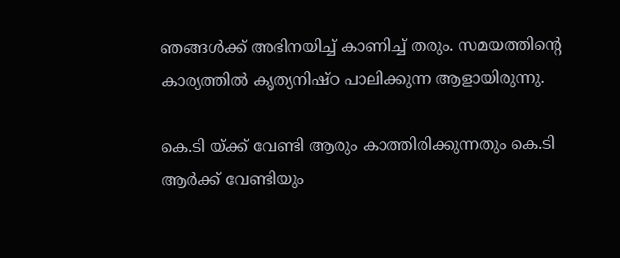ഞങ്ങള്‍ക്ക് അഭിനയിച്ച് കാണിച്ച് തരും. സമയത്തിന്റെ കാര്യത്തില്‍ കൃത്യനിഷ്ഠ പാലിക്കുന്ന ആളായിരുന്നു.

കെ.ടി യ്ക്ക് വേണ്ടി ആരും കാത്തിരിക്കുന്നതും കെ.ടി ആര്‍ക്ക് വേണ്ടിയും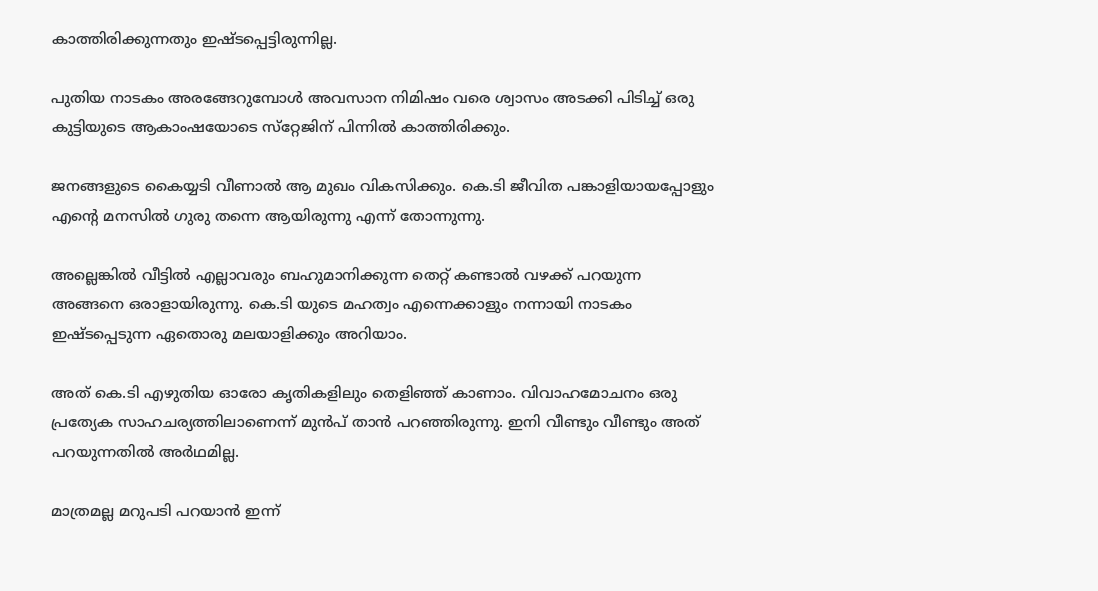കാത്തിരിക്കുന്നതും ഇഷ്ടപ്പെട്ടിരുന്നില്ല.

പുതിയ നാടകം അരങ്ങേറുമ്പോള്‍ അവസാന നിമിഷം വരെ ശ്വാസം അടക്കി പിടിച്ച് ഒരു കുട്ടിയുടെ ആകാംഷയോടെ സ്‌റ്റേജിന് പിന്നില്‍ കാത്തിരിക്കും.

ജനങ്ങളുടെ കൈയ്യടി വീണാല്‍ ആ മുഖം വികസിക്കും. കെ.ടി ജീവിത പങ്കാളിയായപ്പോളും എന്റെ മനസില്‍ ഗുരു തന്നെ ആയിരുന്നു എന്ന് തോന്നുന്നു.

അല്ലെങ്കില്‍ വീട്ടില്‍ എല്ലാവരും ബഹുമാനിക്കുന്ന തെറ്റ് കണ്ടാല്‍ വഴക്ക് പറയുന്ന അങ്ങനെ ഒരാളായിരുന്നു. കെ.ടി യുടെ മഹത്വം എന്നെക്കാളും നന്നായി നാടകം ഇഷ്ടപ്പെടുന്ന ഏതൊരു മലയാളിക്കും അറിയാം.

അത് കെ.ടി എഴുതിയ ഓരോ കൃതികളിലും തെളിഞ്ഞ് കാണാം. വിവാഹമോചനം ഒരു പ്രത്യേക സാഹചര്യത്തിലാണെന്ന് മുന്‍പ് താന്‍ പറഞ്ഞിരുന്നു. ഇനി വീണ്ടും വീണ്ടും അത് പറയുന്നതില്‍ അര്‍ഥമില്ല.

മാത്രമല്ല മറുപടി പറയാന്‍ ഇന്ന്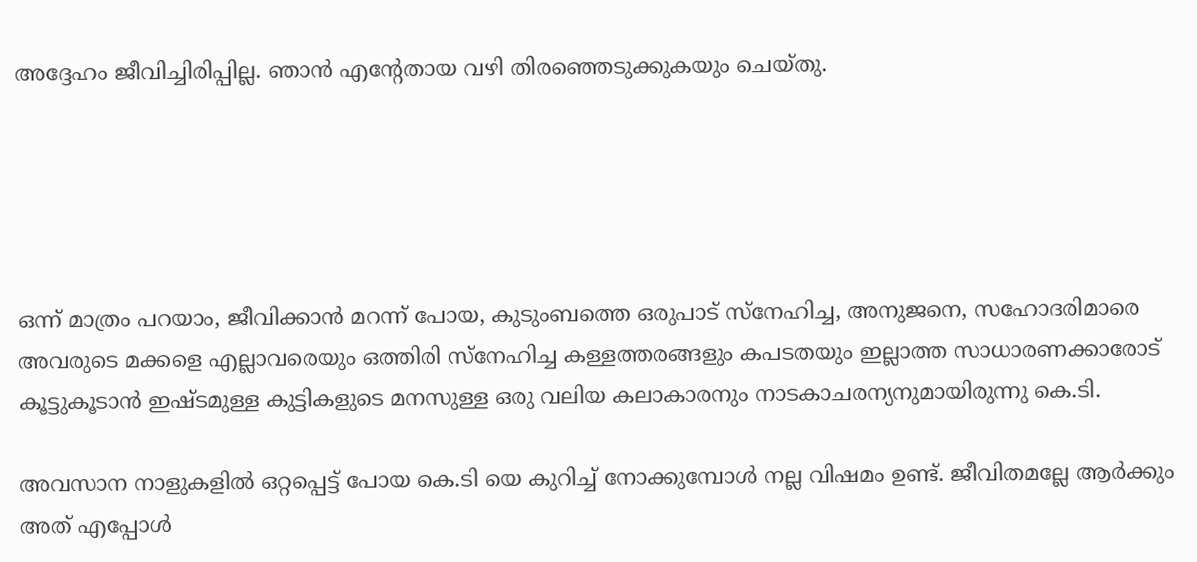അദ്ദേഹം ജീവിച്ചിരിപ്പില്ല. ഞാന്‍ എന്റേതായ വഴി തിരഞ്ഞെടുക്കുകയും ചെയ്തു.





ഒന്ന് മാത്രം പറയാം, ജീവിക്കാന്‍ മറന്ന് പോയ, കുടുംബത്തെ ഒരുപാട് സ്‌നേഹിച്ച, അനുജനെ, സഹോദരിമാരെ അവരുടെ മക്കളെ എല്ലാവരെയും ഒത്തിരി സ്‌നേഹിച്ച കള്ളത്തരങ്ങളും കപടതയും ഇല്ലാത്ത സാധാരണക്കാരോട് കൂട്ടുകൂടാന്‍ ഇഷ്ടമുള്ള കുട്ടികളുടെ മനസുള്ള ഒരു വലിയ കലാകാരനും നാടകാചരന്യനുമായിരുന്നു കെ.ടി.

അവസാന നാളുകളില്‍ ഒറ്റപ്പെട്ട് പോയ കെ.ടി യെ കുറിച്ച് നോക്കുമ്പോള്‍ നല്ല വിഷമം ഉണ്ട്. ജീവിതമല്ലേ ആര്‍ക്കും അത് എപ്പോള്‍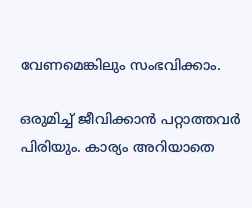വേണമെങ്കിലും സംഭവിക്കാം.

ഒരുമിച്ച് ജീവിക്കാന്‍ പറ്റാത്തവര്‍ പിരിയും. കാര്യം അറിയാതെ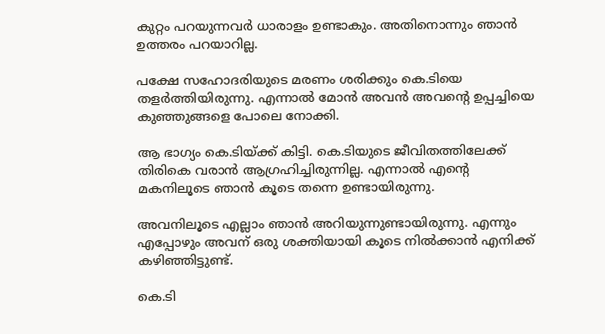കുറ്റം പറയുന്നവര്‍ ധാരാളം ഉണ്ടാകും. അതിനൊന്നും ഞാന്‍ ഉത്തരം പറയാറില്ല.

പക്ഷേ സഹോദരിയുടെ മരണം ശരിക്കും കെ.ടിയെ തളര്‍ത്തിയിരുന്നു. എന്നാല്‍ മോന്‍ അവന്‍ അവന്റെ ഉപ്പച്ചിയെ കുഞ്ഞുങ്ങളെ പോലെ നോക്കി.

ആ ഭാഗ്യം കെ.ടിയ്ക്ക് കിട്ടി. കെ.ടിയുടെ ജീവിതത്തിലേക്ക് തിരികെ വരാന്‍ ആഗ്രഹിച്ചിരുന്നില്ല. എന്നാല്‍ എന്റെ മകനിലൂടെ ഞാന്‍ കൂടെ തന്നെ ഉണ്ടായിരുന്നു.

അവനിലൂടെ എല്ലാം ഞാന്‍ അറിയുന്നുണ്ടായിരുന്നു. എന്നും എപ്പോഴും അവന് ഒരു ശക്തിയായി കൂടെ നില്‍ക്കാന്‍ എനിക്ക് കഴിഞ്ഞിട്ടുണ്ട്.

കെ.ടി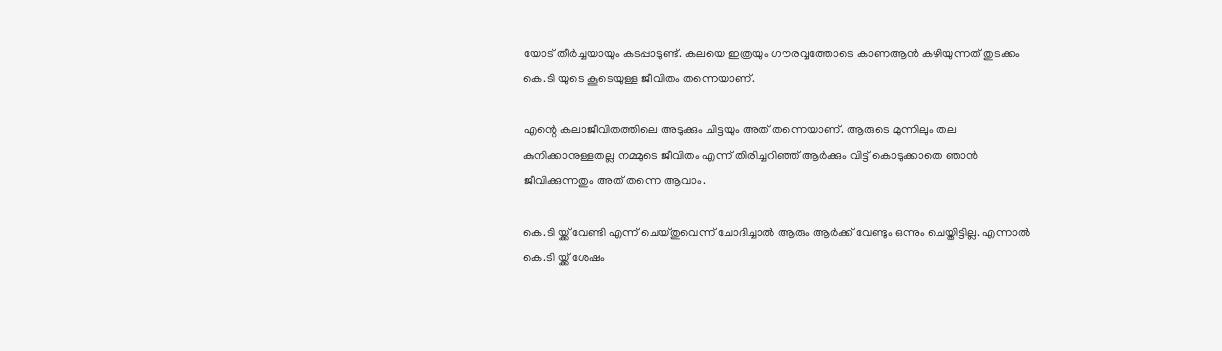യോട് തീര്‍ച്ചയായും കടപ്പാടുണ്ട്. കലയെ ഇത്രയും ഗൗരവ്വത്തോടെ കാണആന്‍ കഴിയുന്നത് തുടക്കം കെ.ടി യുടെ കൂടെയുള്ള ജീവിതം തന്നെയാണ്.

എന്റെ കലാജീവിതത്തിലെ അടുക്കും ചിട്ടയും അത് തന്നെയാണ്. ആരുടെ മുന്നിലും തല കുനിക്കാനുള്ളതല്ല നമ്മുടെ ജീവിതം എന്ന് തിരിച്ചറിഞ്ഞ് ആര്‍ക്കും വിട്ട് കൊടുക്കാതെ ഞാന്‍ ജീവിക്കുന്നതും അത് തന്നെ ആവാം.

കെ.ടി യ്ക്ക് വേണ്ടി എന്ന് ചെയ്തുവെന്ന് ചോദിച്ചാല്‍ ആരും ആര്‍ക്ക് വേണ്ടും ഒന്നും ചെയ്തിട്ടില്ല. എന്നാല്‍ കെ.ടി യ്ക്ക് ശേഷം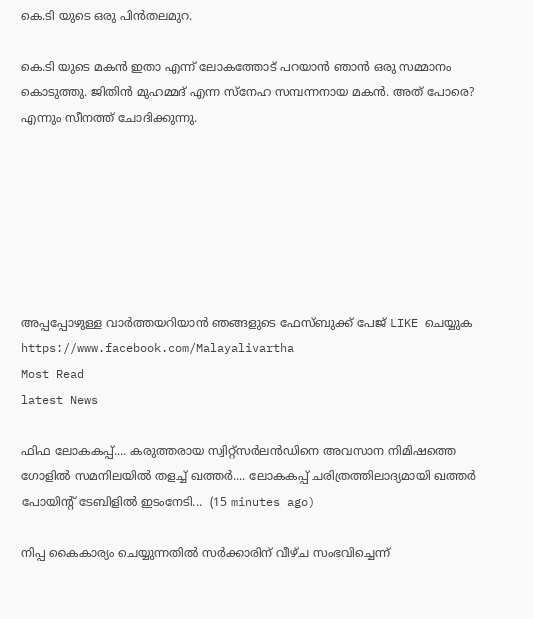കെ.ടി യുടെ ഒരു പിന്‍തലമുറ.

കെ.ടി യുടെ മകന്‍ ഇതാ എന്ന് ലോകത്തോട് പറയാന്‍ ഞാന്‍ ഒരു സമ്മാനം കൊടുത്തു. ജിതിന്‍ മുഹമ്മദ് എന്ന സ്‌നേഹ സമ്പന്നനായ മകന്‍. അത് പോരെ? എന്നും സീനത്ത് ചോദിക്കുന്നു.







അപ്പപ്പോഴുള്ള വാര്‍ത്തയറിയാന്‍ ഞങ്ങളുടെ ഫേസ്‌ബുക്ക്‌ പേജ് LIKE ചെയ്യുക
https://www.facebook.com/Malayalivartha
Most Read
latest News

ഫിഫ ലോകകപ്പ്.... കരുത്തരായ സ്വിറ്റ്‌സർലൻഡിനെ അവസാന നിമിഷത്തെ ഗോളിൽ സമനിലയിൽ തളച്ച് ഖത്തർ.... ലോകകപ്പ് ചരിത്രത്തിലാദ്യമായി ഖത്തർ പോയിൻ്റ് ടേബിളിൽ ഇടംനേടി...  (15 minutes ago)

നിപ്പ കൈകാര്യം ചെയ്യുന്നതില്‍ സര്‍ക്കാരിന് വീഴ്ച സംഭവിച്ചെന്ന്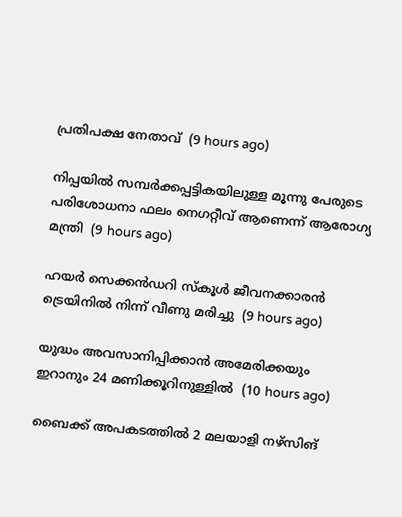പ്രതിപക്ഷ നേതാവ്  (9 hours ago)

നിപ്പയില്‍ സമ്പര്‍ക്കപ്പട്ടികയിലുള്ള മൂന്നു പേരുടെ പരിശോധനാ ഫലം നെഗറ്റീവ് ആണെന്ന് ആരോഗ്യ മന്ത്രി  (9 hours ago)

ഹയര്‍ സെക്കന്‍ഡറി സ്‌കൂള്‍ ജീവനക്കാരന്‍ ട്രെയിനില്‍ നിന്ന് വീണു മരിച്ചു  (9 hours ago)

യുദ്ധം അവസാനിപ്പിക്കാന്‍ അമേരിക്കയും ഇറാനും 24 മണിക്കൂറിനുള്ളില്‍  (10 hours ago)

ബൈക്ക് അപകടത്തില്‍ 2 മലയാളി നഴ്‌സിങ്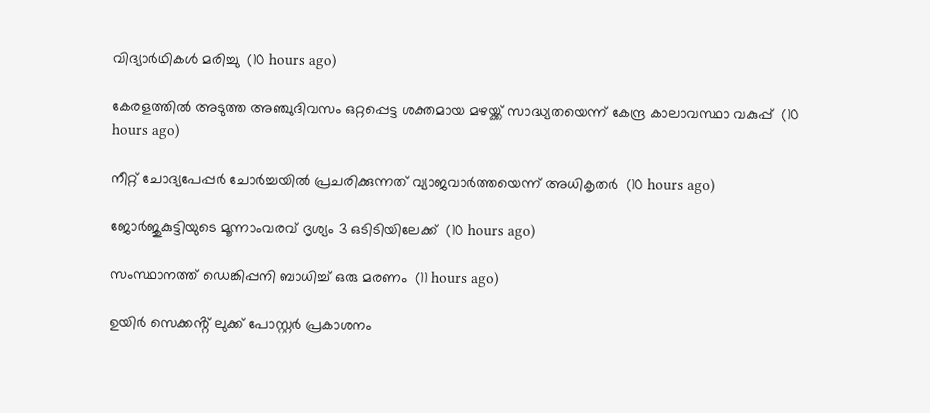വിദ്യാര്‍ഥികള്‍ മരിച്ചു  (10 hours ago)

കേരളത്തില്‍ അടുത്ത അഞ്ചുദിവസം ഒറ്റപ്പെട്ട ശക്തമായ മഴയ്ക്ക് സാദ്ധ്യതയെന്ന് കേന്ദ്ര കാലാവസ്ഥാ വകുപ്പ്  (10 hours ago)

നീറ്റ് ചോദ്യപേപ്പര്‍ ചോര്‍ച്ചയില്‍ പ്രചരിക്കുന്നത് വ്യാജവാര്‍ത്തയെന്ന് അധികൃതര്‍  (10 hours ago)

ജോര്‍ജുകുട്ടിയുടെ മൂന്നാംവരവ് ദൃശ്യം 3 ഒടിടിയിലേക്ക്  (10 hours ago)

സംസ്ഥാനത്ത് ഡെങ്കിപ്പനി ബാധിച്ച് ഒരു മരണം  (11 hours ago)

ഉയിർ സെക്കൻ്റ് ലുക്ക് പോസ്റ്റർ പ്രകാശനം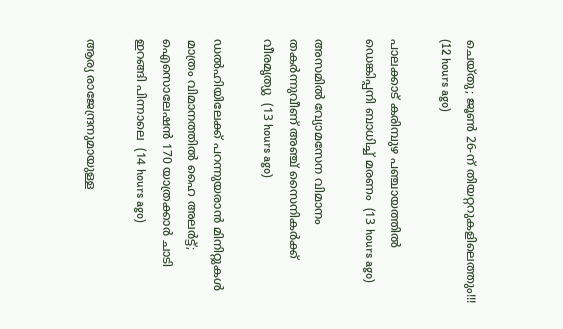ചെയ്തു; ജൂൺ 26-ന് തിയറ്ററുകളിലെത്തും!!!  (12 hours ago)

പാലക്കാട് കരിമ്പുഴ പഞ്ചായത്തിൽ ഡെങ്കിപ്പനി ബാധിച്ച് മരണം  (13 hours ago)

അസമിൽ വ്യോമസേന വിമാനം തകർന്നുവീണ് അഞ്ച് സൈനികർക്ക് വീരമൃത്യു  (13 hours ago)

ഡൽഹിയിലേക്ക് പറന്നുയരാൻ മിനിറ്റുകൾ മാത്രം വിമാനത്തിൽ ഹൈ അലർട്ട്; ഐസൊലേഷൻ 170 യാത്രക്കാർ ചാടി ഇറങ്ങി പിന്നാലെ  (14 hours ago)

ആര്യ രാജേന്ദ്രനുമായുള്ള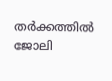തര്‍ക്കത്തില്‍ ജോലി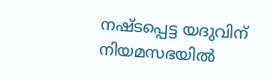നഷ്ടപ്പെട്ട യദുവിന് നിയമസഭയില്‍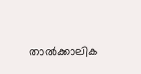താല്‍ക്കാലിക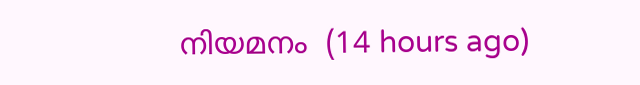നിയമനം  (14 hours ago)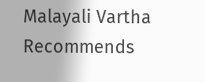Malayali Vartha Recommends